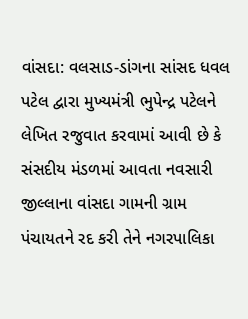વાંસદા: વલસાડ-ડાંગના સાંસદ ધવલ પટેલ દ્વારા મુખ્યમંત્રી ભુપેન્દ્ર પટેલને લેખિત રજુવાત કરવામાં આવી છે કે સંસદીય મંડળમાં આવતા નવસારી જીલ્લાના વાંસદા ગામની ગ્રામ પંચાયતને રદ કરી તેને નગરપાલિકા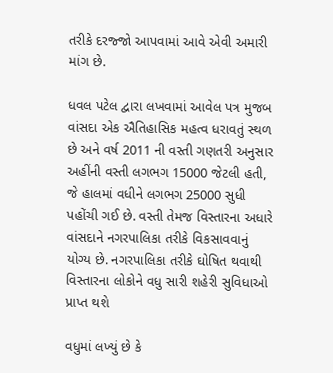તરીકે દરજ્જો આપવામાં આવે એવી અમારી માંગ છે.

ધવલ પટેલ દ્વારા લખવામાં આવેલ પત્ર મુજબ વાંસદા એક ઐતિહાસિક મહત્વ ધરાવતું સ્થળ છે અને વર્ષ 2011 ની વસ્તી ગણતરી અનુસાર અહીંની વસ્તી લગભગ 15000 જેટલી હતી, જે હાલમાં વધીને લગભગ 25000 સુધી પહોંચી ગઈ છે. વસ્તી તેમજ વિસ્તારના અધારે વાંસદાને નગરપાલિકા તરીકે વિકસાવવાનું યોગ્ય છે. નગરપાલિકા તરીકે ઘોષિત થવાથી વિસ્તારના લોકોને વધુ સારી શહેરી સુવિધાઓ પ્રાપ્ત થશે

વધુમાં લખ્યું છે કે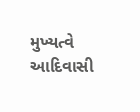મુખ્યત્વે આદિવાસી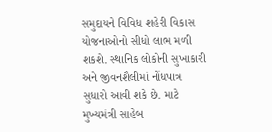સમુદાયને વિવિધ શહેરી વિકાસ યોજનાઓનો સીધો લાભ મળી શકશે. સ્થાનિક લોકોની સુખાકારી અને જીવનશૈલીમાં નોંધપાત્ર સુધારો આવી શકે છે. માટે મુખ્યમંત્રી સાહેબ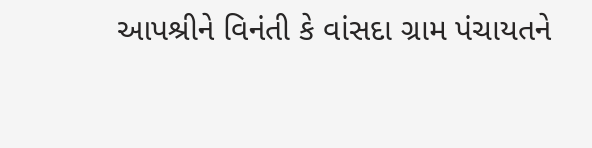આપશ્રીને વિનંતી કે વાંસદા ગ્રામ પંચાયતને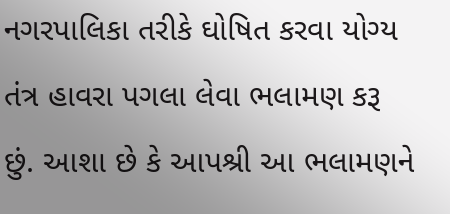નગરપાલિકા તરીકે ઘોષિત કરવા યોગ્ય તંત્ર હાવરા પગલા લેવા ભલામણ કરૂ છું. આશા છે કે આપશ્રી આ ભલામણને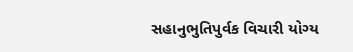સહાનુભુતિપુર્વક વિચારી યોગ્ય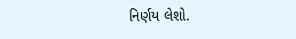નિર્ણય લેશો.